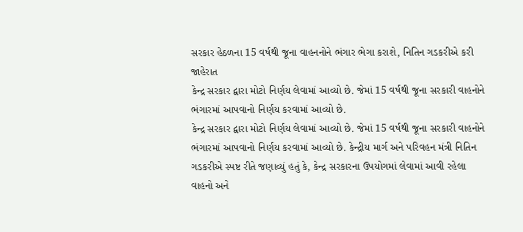સરકાર હેઠળના 15 વર્ષથી જૂના વાહનનોને ભંગાર ભેગા કરાશે, નિતિન ગડકરીએ કરી જાહેરાત
કેન્દ્ર સરકાર દ્વારા મોટો નિર્ણય લેવામાં આવ્યો છે. જેમાં 15 વર્ષથી જૂના સરકારી વાહનોને ભંગારમાં આપવાનો નિર્ણય કરવામાં આવ્યો છે.
કેન્દ્ર સરકાર દ્વારા મોટો નિર્ણય લેવામાં આવ્યો છે. જેમાં 15 વર્ષથી જૂના સરકારી વાહનોને ભંગારમાં આપવાનો નિર્ણય કરવામાં આવ્યો છે. કેન્દ્રીય માર્ગ અને પરિવહન મંત્રી નિતિન ગડકરીએ સ્પષ્ટ રીતે જણાવ્યું હતું કે, કેન્દ્ર સરકારના ઉપયોગમાં લેવામાં આવી રહેલા વાહનો અને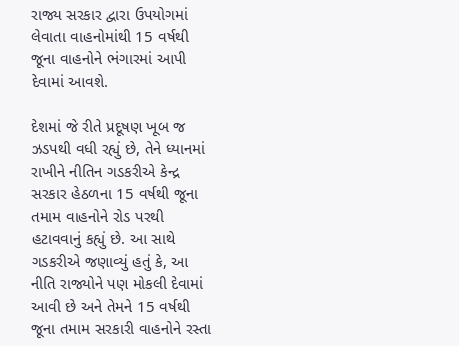રાજ્ય સરકાર દ્વારા ઉપયોગમાં લેવાતા વાહનોમાંથી 15 વર્ષથી જૂના વાહનોને ભંગારમાં આપી દેવામાં આવશે.

દેશમાં જે રીતે પ્રદૂષણ ખૂબ જ ઝડપથી વધી રહ્યું છે, તેને ધ્યાનમાં રાખીને નીતિન ગડકરીએ કેન્દ્ર સરકાર હેઠળના 15 વર્ષથી જૂના તમામ વાહનોને રોડ પરથી હટાવવાનું કહ્યું છે. આ સાથે ગડકરીએ જણાવ્યું હતું કે, આ નીતિ રાજ્યોને પણ મોકલી દેવામાં આવી છે અને તેમને 15 વર્ષથી જૂના તમામ સરકારી વાહનોને રસ્તા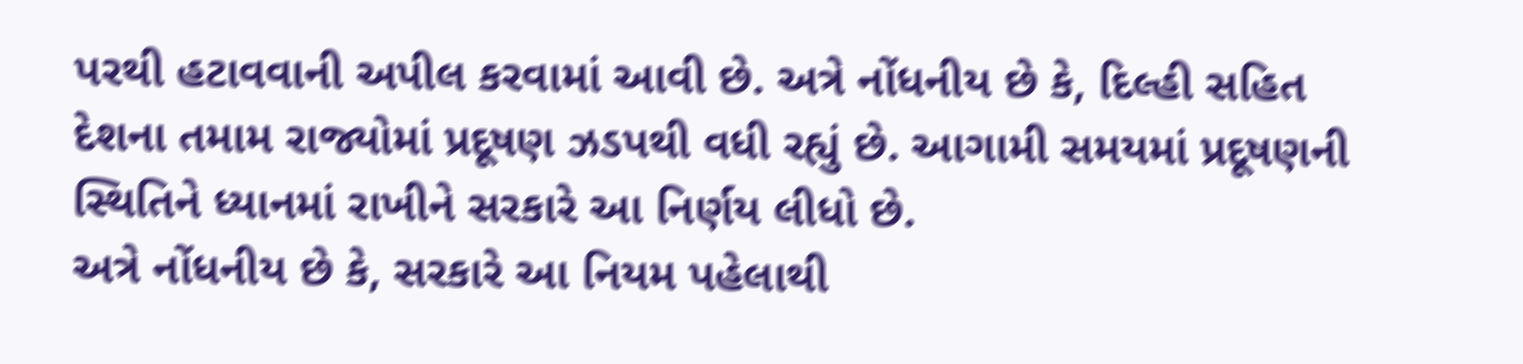પરથી હટાવવાની અપીલ કરવામાં આવી છે. અત્રે નોંધનીય છે કે, દિલ્હી સહિત દેશના તમામ રાજ્યોમાં પ્રદૂષણ ઝડપથી વધી રહ્યું છે. આગામી સમયમાં પ્રદૂષણની સ્થિતિને ધ્યાનમાં રાખીને સરકારે આ નિર્ણય લીધો છે.
અત્રે નોંધનીય છે કે, સરકારે આ નિયમ પહેલાથી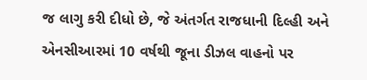જ લાગુ કરી દીધો છે, જે અંતર્ગત રાજધાની દિલ્હી અને એનસીઆરમાં 10 વર્ષથી જૂના ડીઝલ વાહનો પર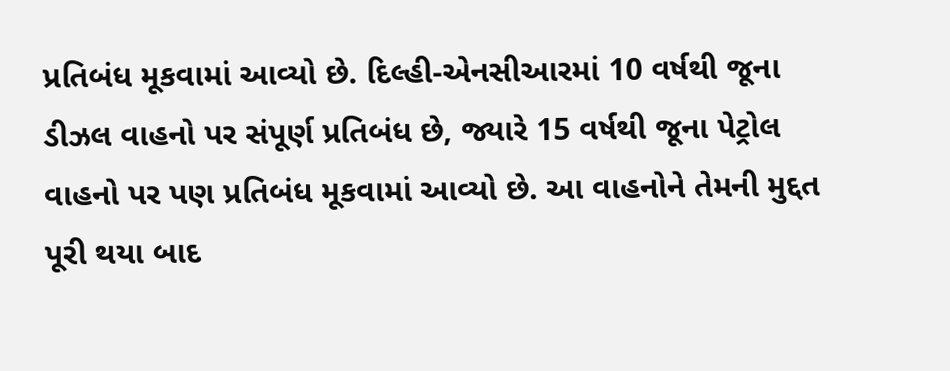પ્રતિબંધ મૂકવામાં આવ્યો છે. દિલ્હી-એનસીઆરમાં 10 વર્ષથી જૂના ડીઝલ વાહનો પર સંપૂર્ણ પ્રતિબંધ છે, જ્યારે 15 વર્ષથી જૂના પેટ્રોલ વાહનો પર પણ પ્રતિબંધ મૂકવામાં આવ્યો છે. આ વાહનોને તેમની મુદ્દત પૂરી થયા બાદ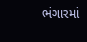ભંગારમાં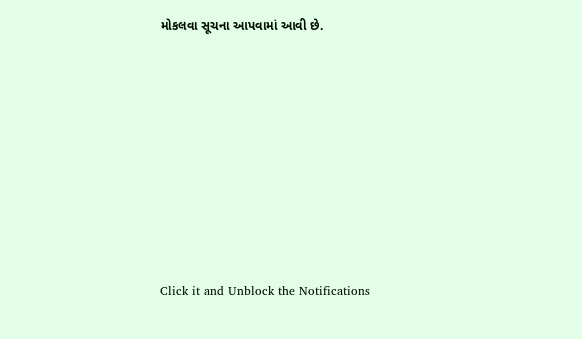મોકલવા સૂચના આપવામાં આવી છે.












Click it and Unblock the Notifications